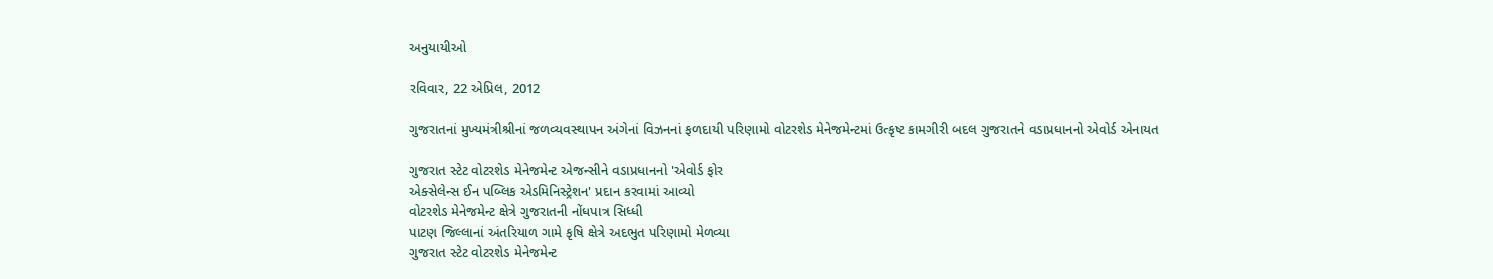અનુયાયીઓ

રવિવાર, 22 એપ્રિલ, 2012

ગુજરાતનાં મુખ્યમંત્રીશ્રીનાં જળવ્યવસ્થાપન અંગેનાં વિઝનનાં ફળદાયી પરિણામો વોટરશેડ મેનેજમેન્ટમાં ઉત્કૃષ્ટ કામગીરી બદલ ગુજરાતને વડાપ્રધાનનો એવોર્ડ એનાયત

ગુજરાત સ્ટેટ વોટરશેડ મેનેજમેન્ટ એજન્સીને વડાપ્રધાનનો 'એવોર્ડ ફોર
એક્સેલેન્સ ઈન પબ્લિક એડમિનિસ્ટ્રેશન' પ્રદાન કરવામાં આવ્યો
વોટરશેડ મેનેજમેન્ટ ક્ષેત્રે ગુજરાતની નોંધપાત્ર સિધ્ધી
પાટણ જિલ્લાનાં અંતરિયાળ ગામે કૃષિ ક્ષેત્રે અદભુત પરિણામો મેળવ્યા
ગુજરાત સ્ટેટ વોટરશેડ મેનેજમેન્ટ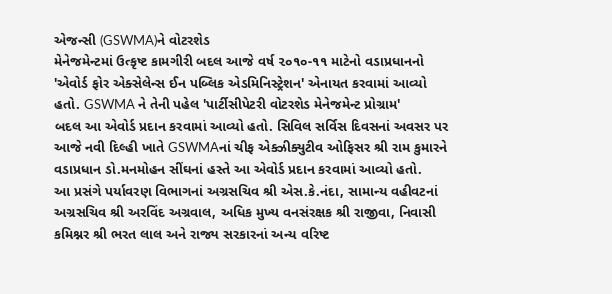એજન્સી (GSWMA)ને વોટરશેડ
મેનેજમેન્ટમાં ઉત્કૃષ્ટ કામગીરી બદલ આજે વર્ષ ૨૦૧૦-૧૧ માટેનો વડાપ્રધાનનો
'એવોર્ડ ફોર એક્સેલેન્સ ઈન પબ્લિક એડમિનિસ્ટ્રેશન' એનાયત કરવામાં આવ્યો
હતો. GSWMA ને તેની પહેલ 'પાર્ટીસીપેટરી વોટરશેડ મેનેજમેન્ટ પ્રોગ્રામ'
બદલ આ એવોર્ડ પ્રદાન કરવામાં આવ્યો હતો. સિવિલ સર્વિસ દિવસનાં અવસર પર
આજે નવી દિલ્હી ખાતે GSWMAનાં ચીફ એક્ઝીક્યુટીવ ઓફિસર શ્રી રામ કુમારને
વડાપ્રધાન ડો.મનમોહન સીંઘનાં હસ્તે આ એવોર્ડ પ્રદાન કરવામાં આવ્યો હતો.
આ પ્રસંગે પર્યાવરણ વિભાગનાં અગ્રસચિવ શ્રી એસ.કે.નંદા, સામાન્ય વહીવટનાં
અગ્રસચિવ શ્રી અરવિંદ અગ્રવાલ, અધિક મુખ્ય વનસંરક્ષક શ્રી રાજીવા, નિવાસી
કમિશ્નર શ્રી ભરત લાલ અને રાજ્ય સરકારનાં અન્ય વરિષ્ટ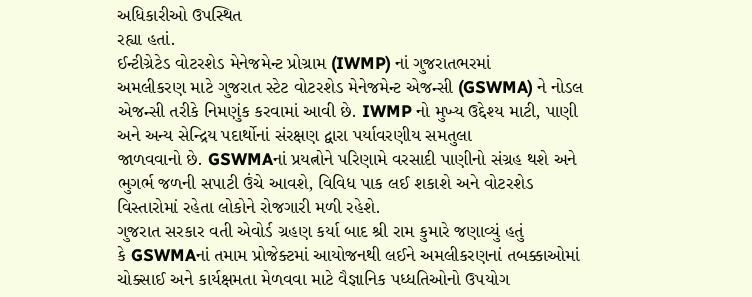અધિકારીઓ ઉપસ્થિત
રહ્યા હતાં.
ઈન્ટીગ્રેટેડ વોટરશેડ મેનેજમેન્ટ પ્રોગ્રામ (IWMP) નાં ગુજરાતભરમાં
અમલીકરણ માટે ગુજરાત સ્ટેટ વોટરશેડ મેનેજમેન્ટ એજન્સી (GSWMA) ને નોડલ
એજન્સી તરીકે નિમણુંક કરવામાં આવી છે. IWMP નો મુખ્ય ઉદ્દેશ્ય માટી, પાણી
અને અન્ય સેન્દ્રિય પદાર્થોનાં સંરક્ષણ દ્વારા પર્યાવરણીય સમતુલા
જાળવવાનો છે. GSWMAનાં પ્રયત્નોને પરિણામે વરસાદી પાણીનો સંગ્રહ થશે અને
ભુગર્ભ જળની સપાટી ઉંચે આવશે, વિવિધ પાક લઈ શકાશે અને વોટરશેડ
વિસ્તારોમાં રહેતા લોકોને રોજગારી મળી રહેશે.
ગુજરાત સરકાર વતી એવોર્ડ ગ્રહણ કર્યા બાદ શ્રી રામ કુમારે જણાવ્યું હતું
કે GSWMAનાં તમામ પ્રોજેક્ટમાં આયોજનથી લઈને અમલીકરણનાં તબક્કાઓમાં
ચોક્સાઈ અને કાર્યક્ષમતા મેળવવા માટે વૈજ્ઞાનિક પધ્ધતિઓનો ઉપયોગ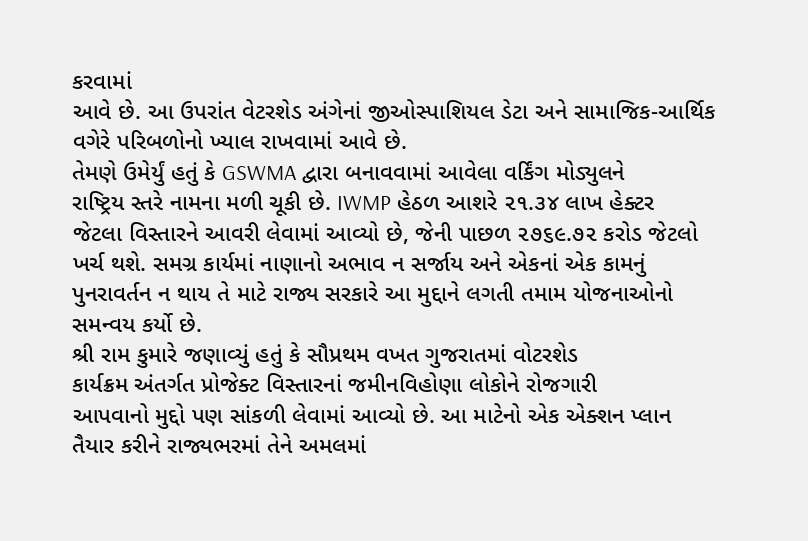કરવામાં
આવે છે. આ ઉપરાંત વેટરશેડ અંગેનાં જીઓસ્પાશિયલ ડેટા અને સામાજિક-આર્થિક
વગેરે પરિબળોનો ખ્યાલ રાખવામાં આવે છે.
તેમણે ઉમેર્યું હતું કે GSWMA દ્વારા બનાવવામાં આવેલા વર્કિંગ મોડ્યુલને
રાષ્ટ્રિય સ્તરે નામના મળી ચૂકી છે. IWMP હેઠળ આશરે ૨૧.૩૪ લાખ હેક્ટર
જેટલા વિસ્તારને આવરી લેવામાં આવ્યો છે, જેની પાછળ ૨૭૬૯.૭૨ કરોડ જેટલો
ખર્ચ થશે. સમગ્ર કાર્યમાં નાણાનો અભાવ ન સર્જાય અને એકનાં એક કામનું
પુનરાવર્તન ન થાય તે માટે રાજ્ય સરકારે આ મુદ્દાને લગતી તમામ યોજનાઓનો
સમન્વય કર્યો છે.
શ્રી રામ કુમારે જણાવ્યું હતું કે સૌપ્રથમ વખત ગુજરાતમાં વોટરશેડ
કાર્યક્રમ અંતર્ગત પ્રોજેક્ટ વિસ્તારનાં જમીનવિહોણા લોકોને રોજગારી
આપવાનો મુદ્દો પણ સાંકળી લેવામાં આવ્યો છે. આ માટેનો એક એક્શન પ્લાન
તૈયાર કરીને રાજ્યભરમાં તેને અમલમાં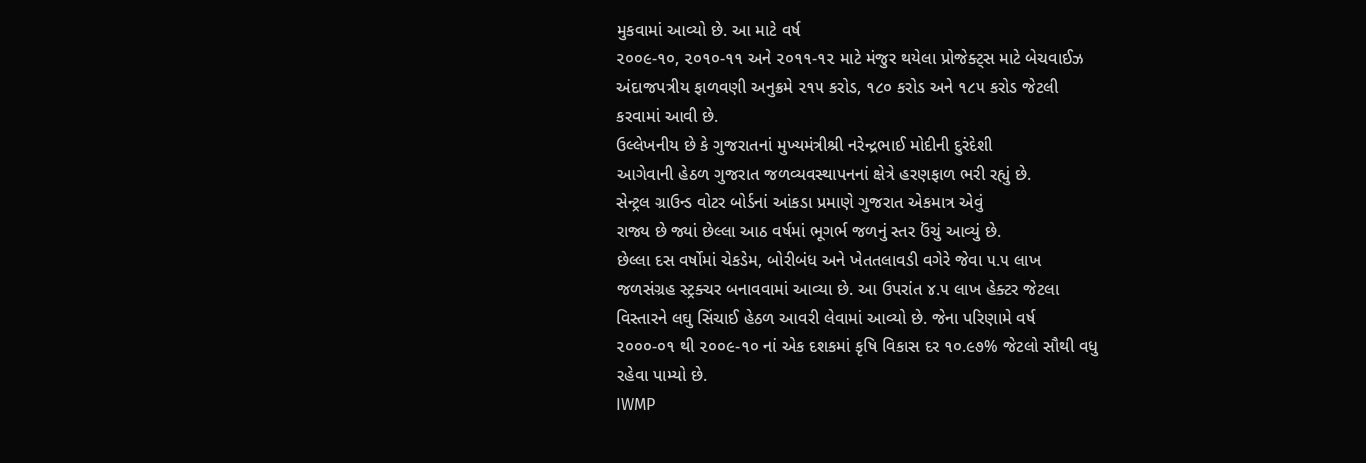મુકવામાં આવ્યો છે. આ માટે વર્ષ
૨૦૦૯-૧૦, ૨૦૧૦-૧૧ અને ૨૦૧૧-૧૨ માટે મંજુર થયેલા પ્રોજેક્ટ્સ માટે બેચવાઈઝ
અંદાજપત્રીય ફાળવણી અનુક્રમે ૨૧૫ કરોડ, ૧૮૦ કરોડ અને ૧૮૫ કરોડ જેટલી
કરવામાં આવી છે.
ઉલ્લેખનીય છે કે ગુજરાતનાં મુખ્યમંત્રીશ્રી નરેન્દ્રભાઈ મોદીની દુરંદેશી
આગેવાની હેઠળ ગુજરાત જળવ્યવસ્થાપનનાં ક્ષેત્રે હરણફાળ ભરી રહ્યું છે.
સેન્ટ્રલ ગ્રાઉન્ડ વોટર બોર્ડનાં આંકડા પ્રમાણે ગુજરાત એકમાત્ર એવું
રાજ્ય છે જ્યાં છેલ્લા આઠ વર્ષમાં ભૂગર્ભ જળનું સ્તર ઉંચું આવ્યું છે.
છેલ્લા દસ વર્ષોમાં ચેકડેમ, બોરીબંધ અને ખેતતલાવડી વગેરે જેવા ૫.૫ લાખ
જળસંગ્રહ સ્ટ્રક્ચર બનાવવામાં આવ્યા છે. આ ઉપરાંત ૪.૫ લાખ હેક્ટર જેટલા
વિસ્તારને લઘુ સિંચાઈ હેઠળ આવરી લેવામાં આવ્યો છે. જેના પરિણામે વર્ષ
૨૦૦૦-૦૧ થી ૨૦૦૯-૧૦ નાં એક દશકમાં કૃષિ વિકાસ દર ૧૦.૯૭% જેટલો સૌથી વધુ
રહેવા પામ્યો છે.
IWMP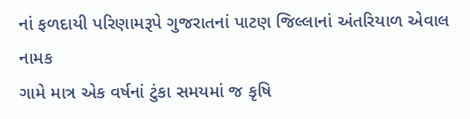નાં ફળદાયી પરિણામરૂપે ગુજરાતનાં પાટણ જિલ્લાનાં અંતરિયાળ એવાલ નામક
ગામે માત્ર એક વર્ષનાં ટુંકા સમયમાં જ કૃષિ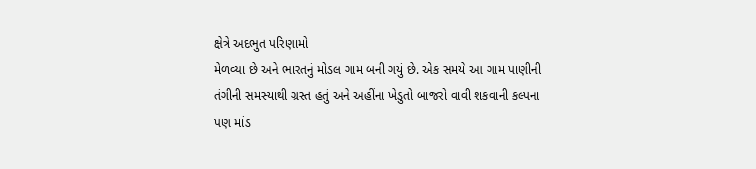ક્ષેત્રે અદભુત પરિણામો
મેળવ્યા છે અને ભારતનું મોડલ ગામ બની ગયું છે. એક સમયે આ ગામ પાણીની
તંગીની સમસ્યાથી ગ્રસ્ત હતું અને અહીંના ખેડુતો બાજરો વાવી શકવાની કલ્પના
પણ માંડ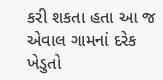કરી શકતા હતા આ જ એવાલ ગામનાં દરેક ખેડુતો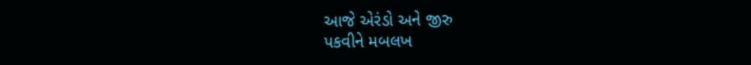આજે એરંડો અને જીરુ
પકવીને મબલખ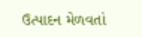ઉત્પાદન મેળવતાં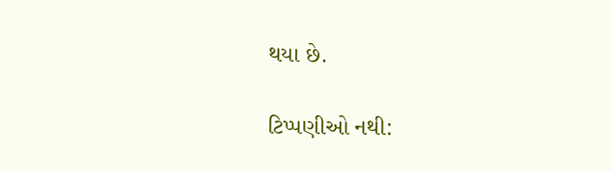થયા છે.

ટિપ્પણીઓ નથી: